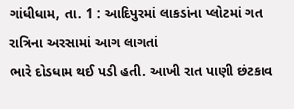ગાંધીધામ, તા. 1 : આદિપુરમાં લાકડાંના પ્લોટમાં ગત રાત્રિના અરસામાં આગ લાગતાં
ભારે દોડધામ થઈ પડી હતી. આખી રાત પાણી છંટકાવ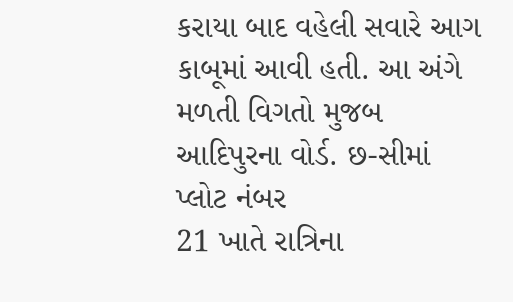કરાયા બાદ વહેલી સવારે આગ
કાબૂમાં આવી હતી. આ અંગે મળતી વિગતો મુજબ
આદિપુરના વોર્ડ. છ-સીમાં પ્લોટ નંબર
21 ખાતે રાત્રિના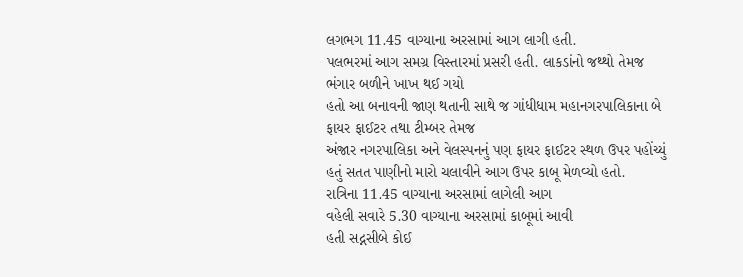લગભગ 11.45 વાગ્યાના અરસામાં આગ લાગી હતી.
પલભરમાં આગ સમગ્ર વિસ્તારમાં પ્રસરી હતી. લાકડાંનો જથ્થો તેમજ ભંગાર બળીને ખાખ થઈ ગયો
હતો આ બનાવની જાણ થતાની સાથે જ ગાંધીધામ મહાનગરપાલિકાના બે ફાયર ફાઈટર તથા ટીમ્બર તેમજ
અંજાર નગરપાલિકા અને વેલસ્પનનું પણ ફાયર ફાઈટર સ્થળ ઉપર પહોંચ્યું હતું સતત પાણીનો મારો ચલાવીને આગ ઉપર કાબૂ મેળવ્યો હતો.
રાત્રિના 11.45 વાગ્યાના અરસામાં લાગેલી આગ
વહેલી સવારે 5.30 વાગ્યાના અરસામાં કાબૂમાં આવી
હતી સદ્નસીબે કોઈ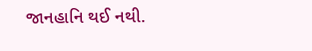જાનહાનિ થઈ નથી.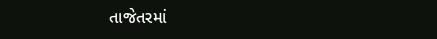તાજેતરમાં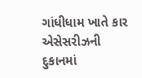ગાંધીધામ ખાતે કાર એસેસરીઝની દુકાનમાં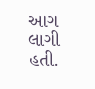આગ લાગી હતી.